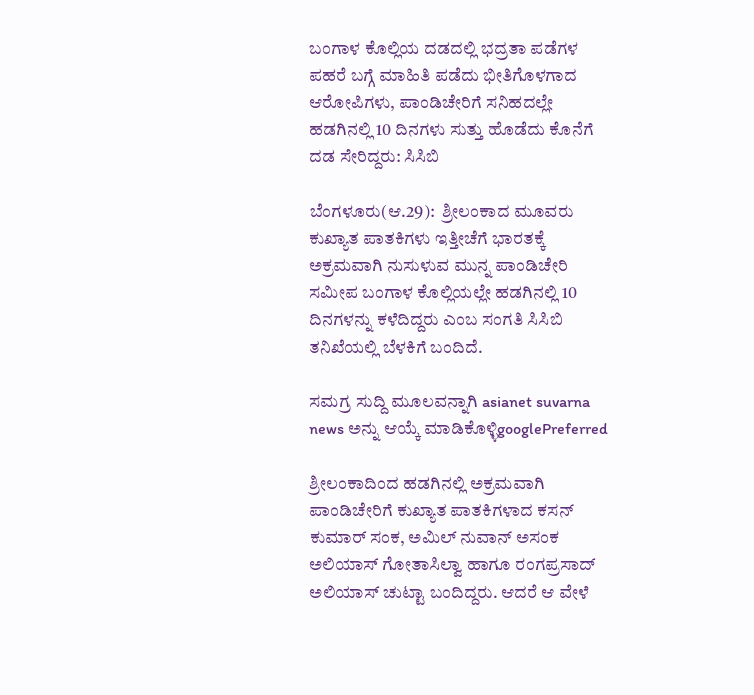ಬಂಗಾಳ ಕೊಲ್ಲಿಯ ದಡದಲ್ಲಿ ಭದ್ರತಾ ಪಡೆಗಳ ಪಹರೆ ಬಗ್ಗೆ ಮಾಹಿತಿ ಪಡೆದು ಭೀತಿಗೊಳಗಾದ ಆರೋಪಿಗಳು, ಪಾಂಡಿಚೇರಿಗೆ ಸನಿಹದಲ್ಲೇ ಹಡಗಿನಲ್ಲಿ 10 ದಿನಗಳು ಸುತ್ತು ಹೊಡೆದು ಕೊನೆಗೆ ದಡ ಸೇರಿದ್ದರು: ಸಿಸಿಬಿ

ಬೆಂಗಳೂರು(ಆ.29):  ಶ್ರೀಲಂಕಾದ ಮೂವರು ಕುಖ್ಯಾತ ಪಾತಕಿಗಳು ಇತ್ತೀಚೆಗೆ ಭಾರತಕ್ಕೆ ಅಕ್ರಮವಾಗಿ ನುಸುಳುವ ಮುನ್ನ ಪಾಂಡಿಚೇರಿ ಸಮೀಪ ಬಂಗಾಳ ಕೊಲ್ಲಿಯಲ್ಲೇ ಹಡಗಿನಲ್ಲಿ 10 ದಿನಗಳನ್ನು ಕಳೆದಿದ್ದರು ಎಂಬ ಸಂಗತಿ ಸಿಸಿಬಿ ತನಿಖೆಯಲ್ಲಿ ಬೆಳಕಿಗೆ ಬಂದಿದೆ.

ಸಮಗ್ರ ಸುದ್ದಿ ಮೂಲವನ್ನಾಗಿ asianet suvarna news ಅನ್ನು ಆಯ್ಕೆ ಮಾಡಿಕೊಳ್ಳಿgooglePreferred

ಶ್ರೀಲಂಕಾದಿಂದ ಹಡಗಿನಲ್ಲಿ ಅಕ್ರಮವಾಗಿ ಪಾಂಡಿಚೇರಿಗೆ ಕುಖ್ಯಾತ ಪಾತಕಿಗಳಾದ ಕಸನ್‌ ಕುಮಾರ್‌ ಸಂಕ, ಅಮಿಲ್‌ ನುವಾನ್‌ ಅಸಂಕ ಅಲಿಯಾಸ್‌ ಗೋತಾಸಿಲ್ವಾ ಹಾಗೂ ರಂಗಪ್ರಸಾದ್‌ ಅಲಿಯಾಸ್‌ ಚುಟ್ಟಾ ಬಂದಿದ್ದರು. ಆದರೆ ಆ ವೇಳೆ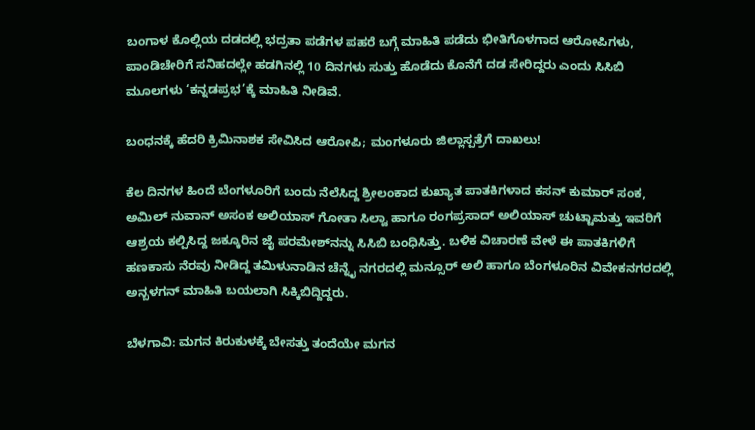ಬಂಗಾಳ ಕೊಲ್ಲಿಯ ದಡದಲ್ಲಿ ಭದ್ರತಾ ಪಡೆಗಳ ಪಹರೆ ಬಗ್ಗೆ ಮಾಹಿತಿ ಪಡೆದು ಭೀತಿಗೊಳಗಾದ ಆರೋಪಿಗಳು, ಪಾಂಡಿಚೇರಿಗೆ ಸನಿಹದಲ್ಲೇ ಹಡಗಿನಲ್ಲಿ 10 ದಿನಗಳು ಸುತ್ತು ಹೊಡೆದು ಕೊನೆಗೆ ದಡ ಸೇರಿದ್ದರು ಎಂದು ಸಿಸಿಬಿ ಮೂಲಗಳು ‘ಕನ್ನಡಪ್ರಭ’ಕ್ಕೆ ಮಾಹಿತಿ ನೀಡಿವೆ.

ಬಂಧನಕ್ಕೆ ಹೆದರಿ ಕ್ರಿಮಿನಾಶಕ ಸೇವಿಸಿದ ಆರೋಪಿ; ಮಂಗಳೂರು ಜಿಲ್ಲಾಸ್ಪತ್ರೆಗೆ ದಾಖಲು!

ಕೆಲ ದಿನಗಳ ಹಿಂದೆ ಬೆಂಗಳೂರಿಗೆ ಬಂದು ನೆಲೆಸಿದ್ದ ಶ್ರೀಲಂಕಾದ ಕುಖ್ಯಾತ ಪಾತಕಿಗಳಾದ ಕಸನ್‌ ಕುಮಾರ್‌ ಸಂಕ, ಅಮಿಲ್‌ ನುವಾನ್‌ ಅಸಂಕ ಅಲಿಯಾಸ್‌ ಗೋತಾ ಸಿಲ್ವಾ ಹಾಗೂ ರಂಗಪ್ರಸಾದ್‌ ಅಲಿಯಾಸ್‌ ಚುಟ್ಟಾಮತ್ತು ಇವರಿಗೆ ಆಶ್ರಯ ಕಲ್ಪಿಸಿದ್ದ ಜಕ್ಕೂರಿನ ಜೈ ಪರಮೇಶ್‌ನನ್ನು ಸಿಸಿಬಿ ಬಂಧಿಸಿತ್ತು. ಬಳಿಕ ವಿಚಾರಣೆ ವೇಳೆ ಈ ಪಾತಕಿಗಳಿಗೆ ಹಣಕಾಸು ನೆರವು ನೀಡಿದ್ದ ತಮಿಳುನಾಡಿನ ಚೆನ್ನೈ ನಗರದಲ್ಲಿ ಮನ್ಸೂರ್‌ ಅಲಿ ಹಾಗೂ ಬೆಂಗಳೂರಿನ ವಿವೇಕನಗರದಲ್ಲಿ ಅನ್ಬಳಗನ್‌ ಮಾಹಿತಿ ಬಯಲಾಗಿ ಸಿಕ್ಕಿಬಿದ್ದಿದ್ದರು.

ಬೆಳಗಾವಿ: ಮಗನ ಕಿರುಕುಳಕ್ಕೆ ಬೇಸತ್ತು ತಂದೆಯೇ ಮಗನ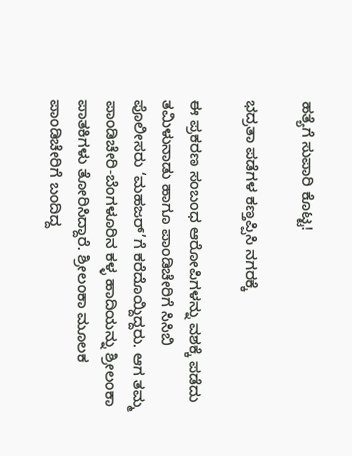ಹತ್ಯೆಗೆ ಸುಪಾರಿ ಕೊಟ್ಟ!

ಭದ್ರತಾ ಪಡೆಗಳ ಕಣ್ತಪ್ಪಿಸಿ ನಗರಕ್ಕೆ

ಈ ಪ್ರಕರಣ ಸಂಬಂಧ ಆರೋಪಿಗಳನ್ನು ವಶಕ್ಕೆ ಪಡೆದು ತಮಿಳುನಾಡು ಹಾಗೂ ಪಾಂಡಿಚೇರಿಗೆ ಸಿಸಿಬಿ ಪೊಲೀಸರು ‘ಮಹಜರ್‌’ಗೆ ಕರೆದೊಯ್ದಿದ್ದರು. ಆಗ ತಮ್ಮ ಪಾಂಡಿಚೇರಿ-ಬೆಂಗಳೂರಿನ ಕಳ್ಳ ಹಾದಿಯನ್ನು ಶ್ರೀಲಂಕಾ ಪಾತಕಿಗಳು ತೋರಿಸಿದ್ದಾರೆ. ಶ್ರೀಲಂಕಾ ಮೂಲಕ ಪಾಂಡಿಚೇರಿಗೆ ಬಂದಿದ್ದ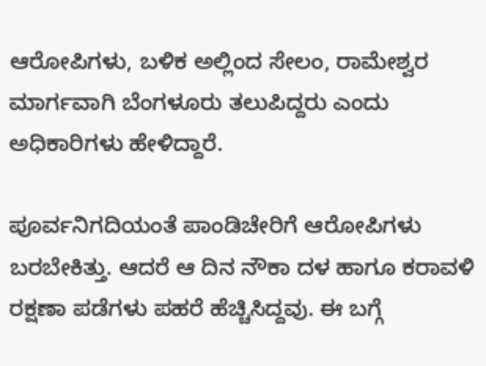ಆರೋಪಿಗಳು, ಬಳಿಕ ಅಲ್ಲಿಂದ ಸೇಲಂ, ರಾಮೇಶ್ವರ ಮಾರ್ಗವಾಗಿ ಬೆಂಗಳೂರು ತಲುಪಿದ್ದರು ಎಂದು ಅಧಿಕಾರಿಗಳು ಹೇಳಿದ್ದಾರೆ.

ಪೂರ್ವನಿಗದಿಯಂತೆ ಪಾಂಡಿಚೇರಿಗೆ ಆರೋಪಿಗಳು ಬರಬೇಕಿತ್ತು. ಆದರೆ ಆ ದಿನ ನೌಕಾ ದಳ ಹಾಗೂ ಕರಾವಳಿ ರಕ್ಷಣಾ ಪಡೆಗಳು ಪಹರೆ ಹೆಚ್ಚಿಸಿದ್ದವು. ಈ ಬಗ್ಗೆ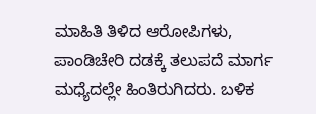ಮಾಹಿತಿ ತಿಳಿದ ಆರೋಪಿಗಳು, ಪಾಂಡಿಚೇರಿ ದಡಕ್ಕೆ ತಲುಪದೆ ಮಾರ್ಗ ಮಧ್ಯೆದಲ್ಲೇ ಹಿಂತಿರುಗಿದರು. ಬಳಿಕ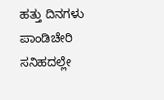ಹತ್ತು ದಿನಗಳು ಪಾಂಡಿಚೇರಿ ಸನಿಹದಲ್ಲೇ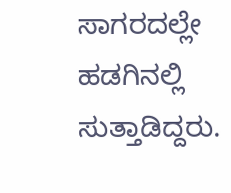ಸಾಗರದಲ್ಲೇ ಹಡಗಿನಲ್ಲಿ ಸುತ್ತಾಡಿದ್ದರು.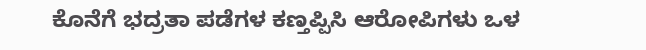ಕೊನೆಗೆ ಭದ್ರತಾ ಪಡೆಗಳ ಕಣ್ತಪ್ಪಿಸಿ ಆರೋಪಿಗಳು ಒಳ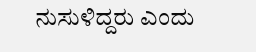ನುಸುಳಿದ್ದರು ಎಂದು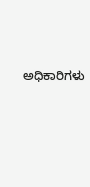ಅಧಿಕಾರಿಗಳು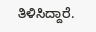ತಿಳಿಸಿದ್ದಾರೆ.